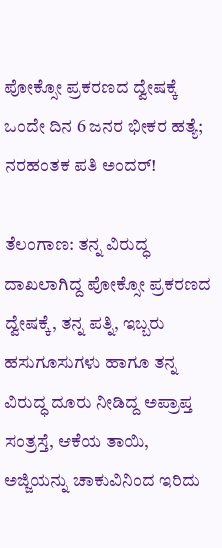ಪೋಕ್ಸೋ ಪ್ರಕರಣದ ದ್ವೇಷಕ್ಕೆ ಒಂದೇ ದಿನ 6 ಜನರ ಭೀಕರ ಹತ್ಯೆ; ನರಹಂತಕ ಪತಿ ಅಂದರ್!

ತೆಲಂಗಾಣ: ತನ್ನ ವಿರುದ್ಧ ದಾಖಲಾಗಿದ್ದ ಪೋಕ್ಸೋ ಪ್ರಕರಣದ ದ್ವೇಷಕ್ಕೆ, ತನ್ನ ಪತ್ನಿ, ಇಬ್ಬರು ಹಸುಗೂಸುಗಳು ಹಾಗೂ ತನ್ನ ವಿರುದ್ಧ ದೂರು ನೀಡಿದ್ದ ಅಪ್ರಾಪ್ತ ಸಂತ್ರಸ್ತೆ, ಆಕೆಯ ತಾಯಿ, ಅಜ್ಜಿಯನ್ನು ಚಾಕುವಿನಿಂದ ಇರಿದು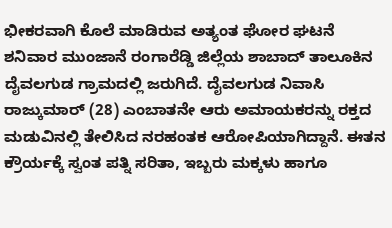ಭೀಕರವಾಗಿ ಕೊಲೆ ಮಾಡಿರುವ ಅತ್ಯಂತ ಘೋರ ಘಟನೆ ಶನಿವಾರ ಮುಂಜಾನೆ ರಂಗಾರೆಡ್ಡಿ ಜಿಲ್ಲೆಯ ಶಾಬಾದ್ ತಾಲೂಕಿನ ದೈವಲಗುಡ ಗ್ರಾಮದಲ್ಲಿ ಜರುಗಿದೆ. ದೈವಲಗುಡ ನಿವಾಸಿ ರಾಜ್ಕುಮಾರ್ (28) ಎಂಬಾತನೇ ಆರು ಅಮಾಯಕರನ್ನು ರಕ್ತದ ಮಡುವಿನಲ್ಲಿ ತೇಲಿಸಿದ ನರಹಂತಕ ಆರೋಪಿಯಾಗಿದ್ದಾನೆ. ಈತನ ಕ್ರೌರ್ಯಕ್ಕೆ ಸ್ವಂತ ಪತ್ನಿ ಸರಿತಾ, ಇಬ್ಬರು ಮಕ್ಕಳು ಹಾಗೂ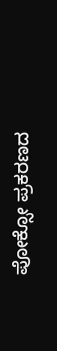ಪೋಕ್ಸೋ ಪ್ರಕರಣದ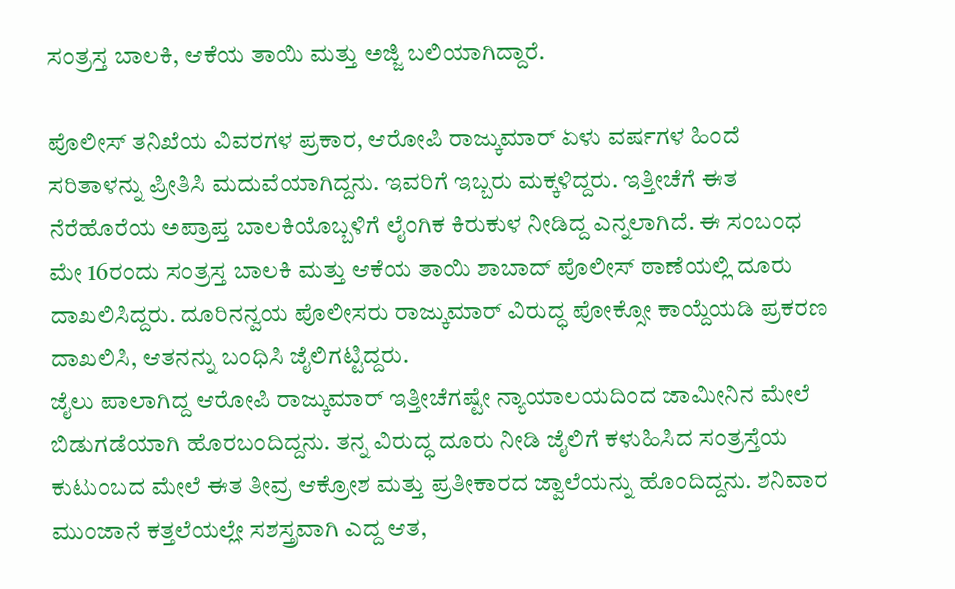ಸಂತ್ರಸ್ತ ಬಾಲಕಿ, ಆಕೆಯ ತಾಯಿ ಮತ್ತು ಅಜ್ಜಿ ಬಲಿಯಾಗಿದ್ದಾರೆ.

ಪೊಲೀಸ್ ತನಿಖೆಯ ವಿವರಗಳ ಪ್ರಕಾರ, ಆರೋಪಿ ರಾಜ್ಕುಮಾರ್ ಏಳು ವರ್ಷಗಳ ಹಿಂದೆ ಸರಿತಾಳನ್ನು ಪ್ರೀತಿಸಿ ಮದುವೆಯಾಗಿದ್ದನು. ಇವರಿಗೆ ಇಬ್ಬರು ಮಕ್ಕಳಿದ್ದರು. ಇತ್ತೀಚೆಗೆ ಈತ ನೆರೆಹೊರೆಯ ಅಪ್ರಾಪ್ತ ಬಾಲಕಿಯೊಬ್ಬಳಿಗೆ ಲೈಂಗಿಕ ಕಿರುಕುಳ ನೀಡಿದ್ದ ಎನ್ನಲಾಗಿದೆ. ಈ ಸಂಬಂಧ ಮೇ 16ರಂದು ಸಂತ್ರಸ್ತ ಬಾಲಕಿ ಮತ್ತು ಆಕೆಯ ತಾಯಿ ಶಾಬಾದ್ ಪೊಲೀಸ್ ಠಾಣೆಯಲ್ಲಿ ದೂರು ದಾಖಲಿಸಿದ್ದರು. ದೂರಿನನ್ವಯ ಪೊಲೀಸರು ರಾಜ್ಕುಮಾರ್ ವಿರುದ್ಧ ಪೋಕ್ಸೋ ಕಾಯ್ದೆಯಡಿ ಪ್ರಕರಣ ದಾಖಲಿಸಿ, ಆತನನ್ನು ಬಂಧಿಸಿ ಜೈಲಿಗಟ್ಟಿದ್ದರು.
ಜೈಲು ಪಾಲಾಗಿದ್ದ ಆರೋಪಿ ರಾಜ್ಕುಮಾರ್ ಇತ್ತೀಚೆಗಷ್ಟೇ ನ್ಯಾಯಾಲಯದಿಂದ ಜಾಮೀನಿನ ಮೇಲೆ ಬಿಡುಗಡೆಯಾಗಿ ಹೊರಬಂದಿದ್ದನು. ತನ್ನ ವಿರುದ್ಧ ದೂರು ನೀಡಿ ಜೈಲಿಗೆ ಕಳುಹಿಸಿದ ಸಂತ್ರಸ್ತೆಯ ಕುಟುಂಬದ ಮೇಲೆ ಈತ ತೀವ್ರ ಆಕ್ರೋಶ ಮತ್ತು ಪ್ರತೀಕಾರದ ಜ್ವಾಲೆಯನ್ನು ಹೊಂದಿದ್ದನು. ಶನಿವಾರ ಮುಂಜಾನೆ ಕತ್ತಲೆಯಲ್ಲೇ ಸಶಸ್ತ್ರವಾಗಿ ಎದ್ದ ಆತ,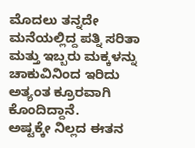ಮೊದಲು ತನ್ನದೇ ಮನೆಯಲ್ಲಿದ್ದ ಪತ್ನಿ ಸರಿತಾ ಮತ್ತು ಇಬ್ಬರು ಮಕ್ಕಳನ್ನು ಚಾಕುವಿನಿಂದ ಇರಿದು ಅತ್ಯಂತ ಕ್ರೂರವಾಗಿ ಕೊಂದಿದ್ದಾನೆ.
ಅಷ್ಟಕ್ಕೇ ನಿಲ್ಲದ ಈತನ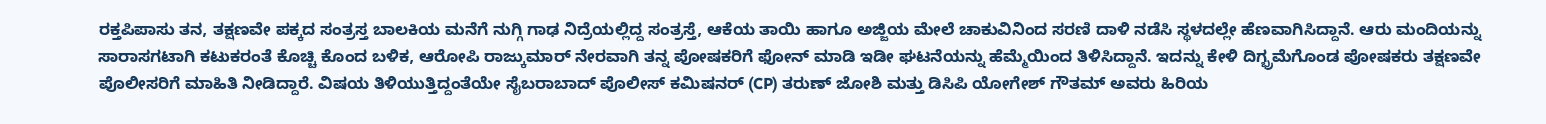ರಕ್ತಪಿಪಾಸು ತನ, ತಕ್ಷಣವೇ ಪಕ್ಕದ ಸಂತ್ರಸ್ತ ಬಾಲಕಿಯ ಮನೆಗೆ ನುಗ್ಗಿ ಗಾಢ ನಿದ್ರೆಯಲ್ಲಿದ್ದ ಸಂತ್ರಸ್ತೆ, ಆಕೆಯ ತಾಯಿ ಹಾಗೂ ಅಜ್ಜಿಯ ಮೇಲೆ ಚಾಕುವಿನಿಂದ ಸರಣಿ ದಾಳಿ ನಡೆಸಿ ಸ್ಥಳದಲ್ಲೇ ಹೆಣವಾಗಿಸಿದ್ದಾನೆ. ಆರು ಮಂದಿಯನ್ನು ಸಾರಾಸಗಟಾಗಿ ಕಟುಕರಂತೆ ಕೊಚ್ಚಿ ಕೊಂದ ಬಳಿಕ, ಆರೋಪಿ ರಾಜ್ಕುಮಾರ್ ನೇರವಾಗಿ ತನ್ನ ಪೋಷಕರಿಗೆ ಫೋನ್ ಮಾಡಿ ಇಡೀ ಘಟನೆಯನ್ನು ಹೆಮ್ಮೆಯಿಂದ ತಿಳಿಸಿದ್ದಾನೆ. ಇದನ್ನು ಕೇಳಿ ದಿಗ್ಭ್ರಮೆಗೊಂಡ ಪೋಷಕರು ತಕ್ಷಣವೇ ಪೊಲೀಸರಿಗೆ ಮಾಹಿತಿ ನೀಡಿದ್ದಾರೆ. ವಿಷಯ ತಿಳಿಯುತ್ತಿದ್ದಂತೆಯೇ ಸೈಬರಾಬಾದ್ ಪೊಲೀಸ್ ಕಮಿಷನರ್ (CP) ತರುಣ್ ಜೋಶಿ ಮತ್ತು ಡಿಸಿಪಿ ಯೋಗೇಶ್ ಗೌತಮ್ ಅವರು ಹಿರಿಯ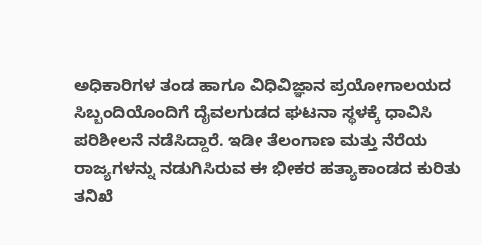ಅಧಿಕಾರಿಗಳ ತಂಡ ಹಾಗೂ ವಿಧಿವಿಜ್ಞಾನ ಪ್ರಯೋಗಾಲಯದ ಸಿಬ್ಬಂದಿಯೊಂದಿಗೆ ದೈವಲಗುಡದ ಘಟನಾ ಸ್ಥಳಕ್ಕೆ ಧಾವಿಸಿ ಪರಿಶೀಲನೆ ನಡೆಸಿದ್ದಾರೆ. ಇಡೀ ತೆಲಂಗಾಣ ಮತ್ತು ನೆರೆಯ ರಾಜ್ಯಗಳನ್ನು ನಡುಗಿಸಿರುವ ಈ ಭೀಕರ ಹತ್ಯಾಕಾಂಡದ ಕುರಿತು ತನಿಖೆ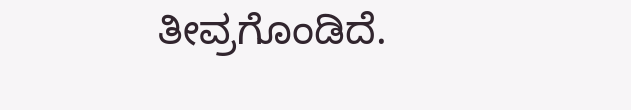ತೀವ್ರಗೊಂಡಿದೆ.